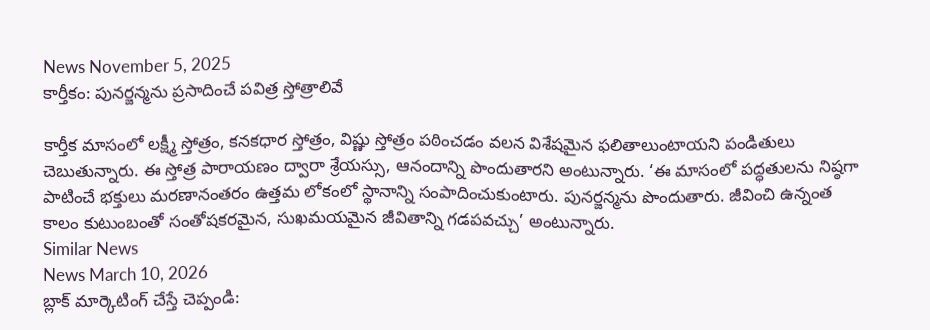News November 5, 2025
కార్తీకం: పునర్జన్మను ప్రసాదించే పవిత్ర స్తోత్రాలివే

కార్తీక మాసంలో లక్ష్మీ స్తోత్రం, కనకధార స్తోత్రం, విష్ణు స్తోత్రం పఠించడం వలన విశేషమైన ఫలితాలుంటాయని పండితులు చెబుతున్నారు. ఈ స్తోత్ర పారాయణం ద్వారా శ్రేయస్సు, ఆనందాన్ని పొందుతారని అంటున్నారు. ‘ఈ మాసంలో పద్ధతులను నిష్ఠగా పాటించే భక్తులు మరణానంతరం ఉత్తమ లోకంలో స్థానాన్ని సంపాదించుకుంటారు. పునర్జన్మను పొందుతారు. జీవించి ఉన్నంత కాలం కుటుంబంతో సంతోషకరమైన, సుఖమయమైన జీవితాన్ని గడపవచ్చు’ అంటున్నారు.
Similar News
News March 10, 2026
బ్లాక్ మార్కెటింగ్ చేస్తే చెప్పండి: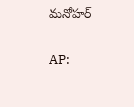మనోహర్

AP: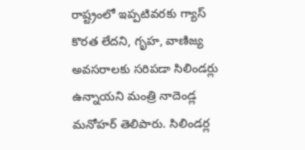రాష్ట్రంలో ఇప్పటివరకు గ్యాస్ కొరత లేదని, గృహ, వాణిజ్య అవసరాలకు సరిపడా సిలిండర్లు ఉన్నాయని మంత్రి నాదెండ్ల మనోహర్ తెలిపారు. సిలిండర్ల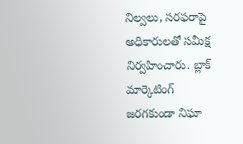నిల్వలు, సరఫరాపై అధికారులతో సమీక్ష నిర్వహించారు. బ్లాక్ మార్కెటింగ్ జరగకుండా నిఘా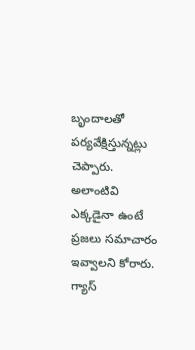బృందాలతో పర్యవేక్షిస్తున్నట్లు చెప్పారు. అలాంటివి ఎక్కడైనా ఉంటే ప్రజలు సమాచారం ఇవ్వాలని కోరారు. గ్యాస్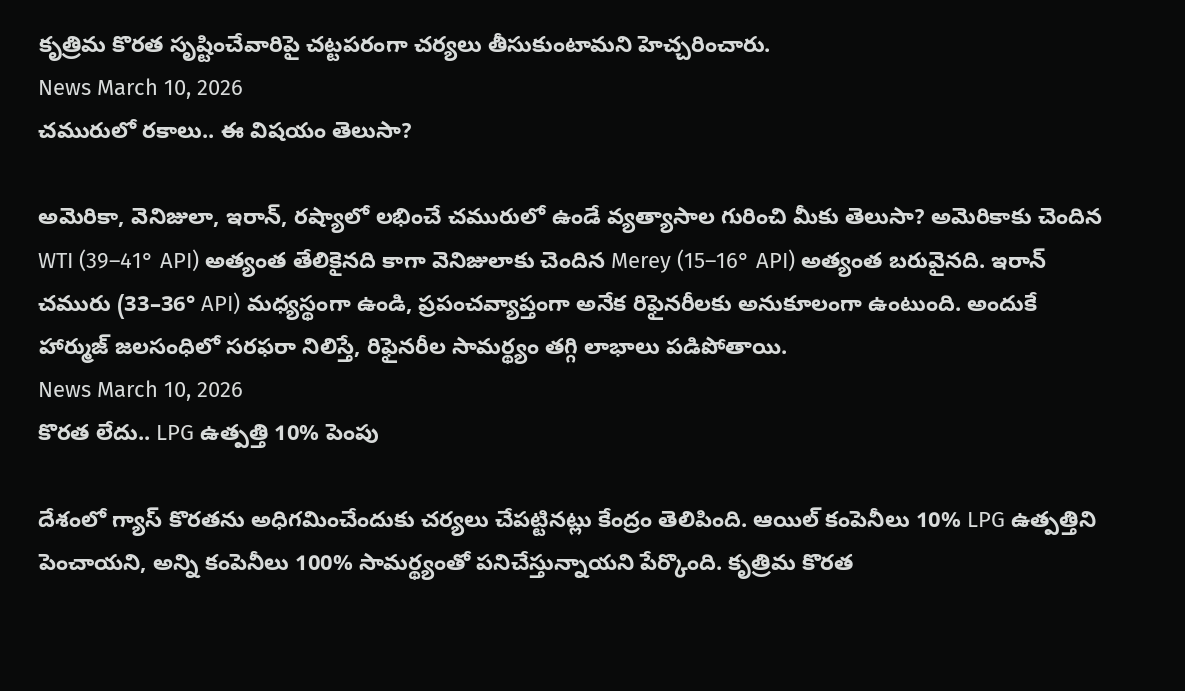కృత్రిమ కొరత సృష్టించేవారిపై చట్టపరంగా చర్యలు తీసుకుంటామని హెచ్చరించారు.
News March 10, 2026
చమురులో రకాలు.. ఈ విషయం తెలుసా?

అమెరికా, వెనిజులా, ఇరాన్, రష్యాలో లభించే చమురులో ఉండే వ్యత్యాసాల గురించి మీకు తెలుసా? అమెరికాకు చెందిన WTI (39–41° API) అత్యంత తేలికైనది కాగా వెనిజులాకు చెందిన Merey (15–16° API) అత్యంత బరువైనది. ఇరాన్ చమురు (33–36° API) మధ్యస్థంగా ఉండి, ప్రపంచవ్యాప్తంగా అనేక రిఫైనరీలకు అనుకూలంగా ఉంటుంది. అందుకే హార్ముజ్ జలసంధిలో సరఫరా నిలిస్తే, రిఫైనరీల సామర్థ్యం తగ్గి లాభాలు పడిపోతాయి.
News March 10, 2026
కొరత లేదు.. LPG ఉత్పత్తి 10% పెంపు

దేశంలో గ్యాస్ కొరతను అధిగమించేందుకు చర్యలు చేపట్టినట్లు కేంద్రం తెలిపింది. ఆయిల్ కంపెనీలు 10% LPG ఉత్పత్తిని పెంచాయని, అన్ని కంపెనీలు 100% సామర్థ్యంతో పనిచేస్తున్నాయని పేర్కొంది. కృత్రిమ కొరత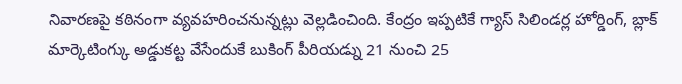నివారణపై కఠినంగా వ్యవహరించనున్నట్లు వెల్లడించింది. కేంద్రం ఇప్పటికే గ్యాస్ సిలిండర్ల హోర్డింగ్, బ్లాక్ మార్కెటింగ్కు అడ్డుకట్ట వేసేందుకే బుకింగ్ పీరియడ్ను 21 నుంచి 25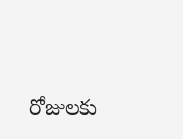రోజులకు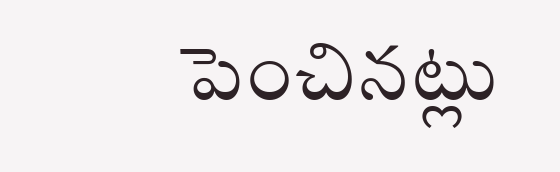పెంచినట్లు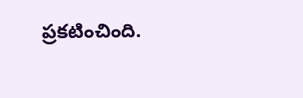ప్రకటించింది.